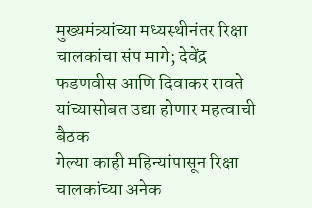मुख्यमंत्र्यांच्या मध्यस्थीनंतर रिक्षा चालकांचा संप मागे; देवेंद्र फडणवीस आणि दिवाकर रावते यांच्यासोबत उद्या होणार महत्वाची बैठक
गेल्या काही महिन्यांपासून रिक्षा चालकांच्या अनेक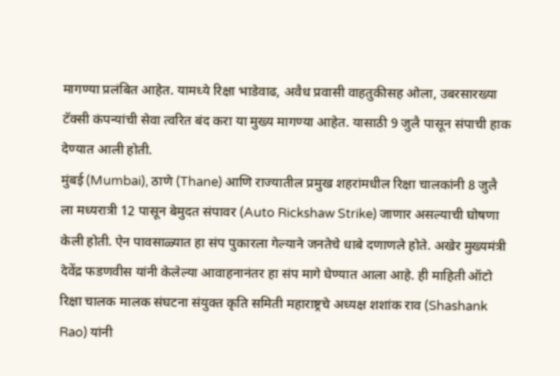मागण्या प्रलंबित आहेत. यामध्ये रिक्षा भाडेवाढ, अवैध प्रवासी वाहतुकीसह ओला, उबरसारख्या टॅक्सी कंपन्यांची सेवा त्वरित बंद करा या मुख्य मागण्या आहेत. यासाठी 9 जुलै पासून संपाची हाक देण्यात आली होती.
मुंबई (Mumbai), ठाणे (Thane) आणि राज्यातील प्रमुख शहरांमधील रिक्षा चालकांनी 8 जुलै ला मध्यरात्री 12 पासून बेमुदत संपावर (Auto Rickshaw Strike) जाणार असल्याची घोषणा केली होती. ऐन पावसाळ्यात हा संप पुकारला गेल्याने जनतेचे धाबे दणाणले होते. अखेर मुख्यमंत्री देवेंद्र फडणवीस यांनी केलेल्या आवाहनानंतर हा संप मागे घेण्यात आला आहे. ही माहिती ऑटो रिक्षा चालक मालक संघटना संयुक्त कृति समिती महाराष्ट्रचे अध्यक्ष शशांक राव (Shashank Rao) यांनी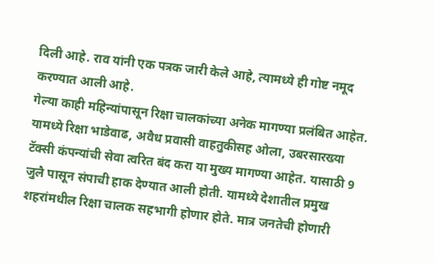दिली आहे. राव यांनी एक पत्रक जारी केले आहे, त्यामध्ये ही गोष्ट नमूद करण्यात आली आहे.
गेल्या काही महिन्यांपासून रिक्षा चालकांच्या अनेक मागण्या प्रलंबित आहेत. यामध्ये रिक्षा भाडेवाढ, अवैध प्रवासी वाहतुकीसह ओला, उबरसारख्या टॅक्सी कंपन्यांची सेवा त्वरित बंद करा या मुख्य मागण्या आहेत. यासाठी 9 जुलै पासून संपाची हाक देण्यात आली होती. यामध्ये देशातील प्रमुख शहरांमधील रिक्षा चालक सहभागी होणार होते. मात्र जनतेची होणारी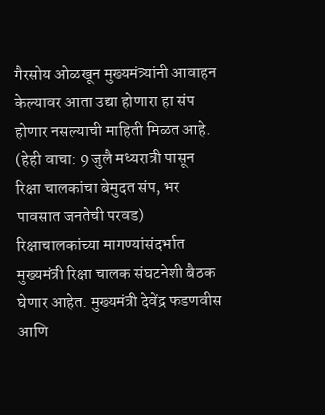गैरसोय ओळखून मुख्यमंत्र्यांनी आवाहन केल्यावर आता उद्या होणारा हा संप होणार नसल्याची माहिती मिळत आहे. (हेही वाचा: 9 जुलै मध्यरात्री पासून रिक्षा चालकांचा बेमुदत संप, भर पावसात जनतेची परवड)
रिक्षाचालकांच्या मागण्यांसंदर्भात मुख्यमंत्री रिक्षा चालक संघटनेशी बैठक घेणार आहेत. मुख्यमंत्री देवेंद्र फडणवीस आणि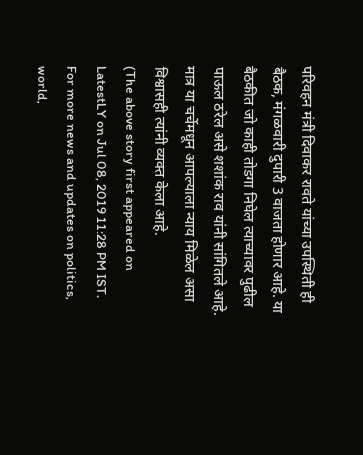परिवहन मंत्री दिवाकर रावते यांच्या उपस्थिती ही बैठक, मंगळवारी दुपारी 3 वाजता होणार आहे. या बैठकीत जो काही तोडगा निघेल त्याच्यावर पुढील पाऊल ठरेल असे शशांक राव यांनी सांगितले आहे. मात्र या चर्चेमधून आपल्याला न्याय मिळेल असा विश्वासही त्यांनी व्यक्त केला आहे.
(The above story first appeared on LatestLY on Jul 08, 2019 11:28 PM IST. For more news and updates on politics, world,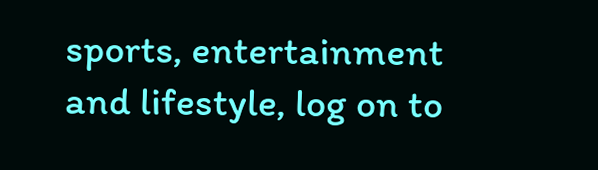sports, entertainment and lifestyle, log on to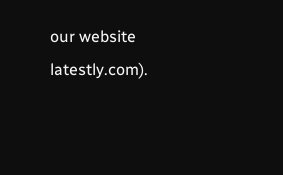our website latestly.com).